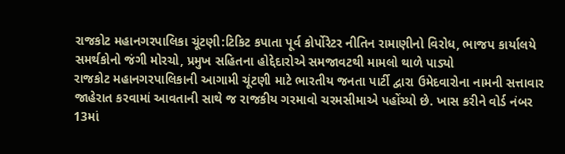રાજકોટ મહાનગરપાલિકા ચૂંટણી:ટિકિટ કપાતા પૂર્વ કોર્પોરેટર નીતિન રામાણીનો વિરોધ, ભાજપ કાર્યાલયે સમર્થકોનો જંગી મોરચો, પ્રમુખ સહિતના હોદ્દેદારોએ સમજાવટથી મામલો થાળે પાડ્યો
રાજકોટ મહાનગરપાલિકાની આગામી ચૂંટણી માટે ભારતીય જનતા પાર્ટી દ્વારા ઉમેદવારોના નામની સત્તાવાર જાહેરાત કરવામાં આવતાની સાથે જ રાજકીય ગરમાવો ચરમસીમાએ પહોંચ્યો છે. ખાસ કરીને વોર્ડ નંબર 13માં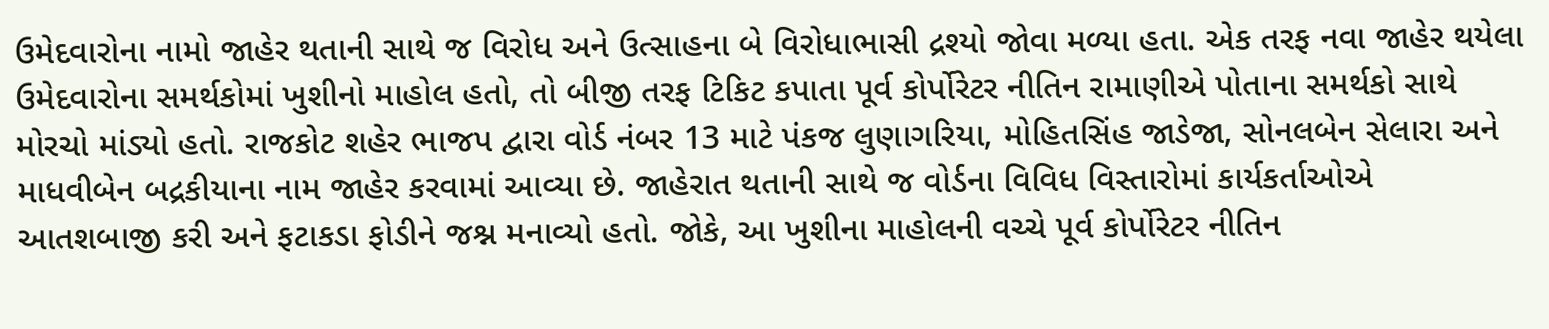ઉમેદવારોના નામો જાહેર થતાની સાથે જ વિરોધ અને ઉત્સાહના બે વિરોધાભાસી દ્રશ્યો જોવા મળ્યા હતા. એક તરફ નવા જાહેર થયેલા ઉમેદવારોના સમર્થકોમાં ખુશીનો માહોલ હતો, તો બીજી તરફ ટિકિટ કપાતા પૂર્વ કોર્પોરેટર નીતિન રામાણીએ પોતાના સમર્થકો સાથે મોરચો માંડ્યો હતો. રાજકોટ શહેર ભાજપ દ્વારા વોર્ડ નંબર 13 માટે પંકજ લુણાગરિયા, મોહિતસિંહ જાડેજા, સોનલબેન સેલારા અને માધવીબેન બદ્રકીયાના નામ જાહેર કરવામાં આવ્યા છે. જાહેરાત થતાની સાથે જ વોર્ડના વિવિધ વિસ્તારોમાં કાર્યકર્તાઓએ આતશબાજી કરી અને ફટાકડા ફોડીને જશ્ન મનાવ્યો હતો. જોકે, આ ખુશીના માહોલની વચ્ચે પૂર્વ કોર્પોરેટર નીતિન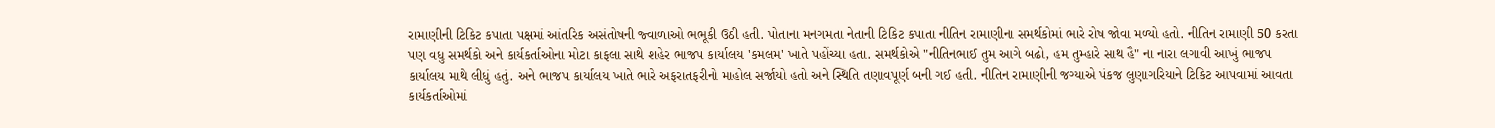રામાણીની ટિકિટ કપાતા પક્ષમાં આંતરિક અસંતોષની જ્વાળાઓ ભભૂકી ઉઠી હતી. પોતાના મનગમતા નેતાની ટિકિટ કપાતા નીતિન રામાણીના સમર્થકોમાં ભારે રોષ જોવા મળ્યો હતો. નીતિન રામાણી 50 કરતા પણ વધુ સમર્થકો અને કાર્યકર્તાઓના મોટા કાફલા સાથે શહેર ભાજપ કાર્યાલય 'કમલમ' ખાતે પહોંચ્યા હતા. સમર્થકોએ "નીતિનભાઈ તુમ આગે બઢો, હમ તુમ્હારે સાથ હૈ" ના નારા લગાવી આખું ભાજપ કાર્યાલય માથે લીધું હતું. અને ભાજપ કાર્યાલય ખાતે ભારે અફરાતફરીનો માહોલ સર્જાયો હતો અને સ્થિતિ તણાવપૂર્ણ બની ગઈ હતી. નીતિન રામાણીની જગ્યાએ પંકજ લુણાગરિયાને ટિકિટ આપવામાં આવતા કાર્યકર્તાઓમાં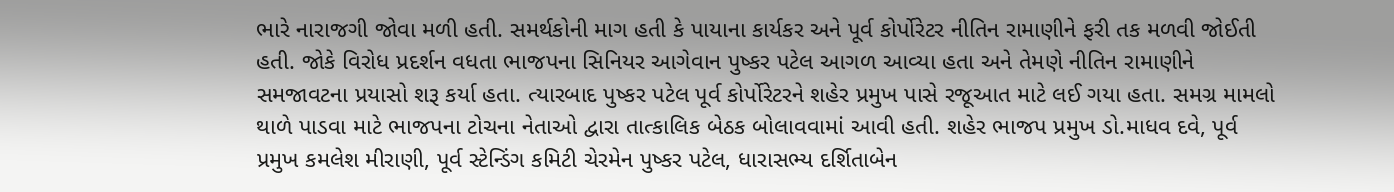ભારે નારાજગી જોવા મળી હતી. સમર્થકોની માગ હતી કે પાયાના કાર્યકર અને પૂર્વ કોર્પોરેટર નીતિન રામાણીને ફરી તક મળવી જોઈતી હતી. જોકે વિરોધ પ્રદર્શન વધતા ભાજપના સિનિયર આગેવાન પુષ્કર પટેલ આગળ આવ્યા હતા અને તેમણે નીતિન રામાણીને સમજાવટના પ્રયાસો શરૂ કર્યા હતા. ત્યારબાદ પુષ્કર પટેલ પૂર્વ કોર્પોરેટરને શહેર પ્રમુખ પાસે રજૂઆત માટે લઈ ગયા હતા. સમગ્ર મામલો થાળે પાડવા માટે ભાજપના ટોચના નેતાઓ દ્વારા તાત્કાલિક બેઠક બોલાવવામાં આવી હતી. શહેર ભાજપ પ્રમુખ ડો.માધવ દવે, પૂર્વ પ્રમુખ કમલેશ મીરાણી, પૂર્વ સ્ટેન્ડિંગ કમિટી ચેરમેન પુષ્કર પટેલ, ધારાસભ્ય દર્શિતાબેન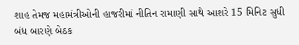શાહ તેમજ મહામંત્રીઓની હાજરીમાં નીતિન રામાણી સાથે આશરે 15 મિનિટ સુધી બંધ બારણે બેઠક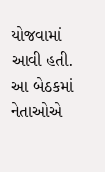યોજવામાં આવી હતી. આ બેઠકમાં નેતાઓએ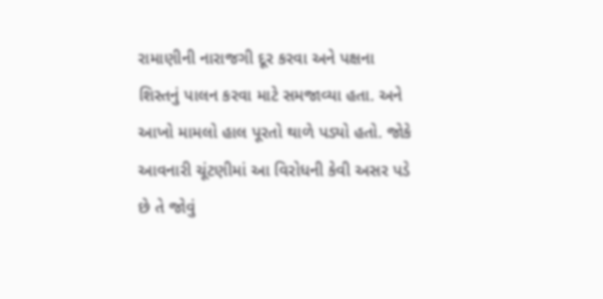રામાણીની નારાજગી દૂર કરવા અને પક્ષના શિસ્તનું પાલન કરવા માટે સમજાવ્યા હતા. અને આખો મામલો હાલ પૂરતો થાળે પડ્યો હતો. જોકે આવનારી ચૂંટણીમાં આ વિરોધની કેવી અસર પડે છે તે જોવું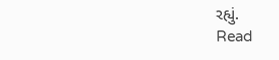રહ્યું.
Read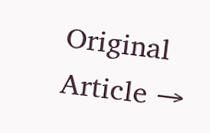Original Article →